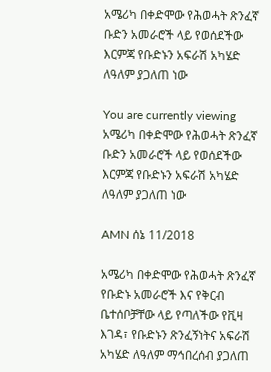አሜሪካ በቀድሞው የሕወሓት ጽንፈኛ ቡድን አመራሮች ላይ የወሰደችው እርምጃ የቡድኑን አፍራሽ አካሄድ ለዓለም ያጋለጠ ነው

You are currently viewing አሜሪካ በቀድሞው የሕወሓት ጽንፈኛ ቡድን አመራሮች ላይ የወሰደችው እርምጃ የቡድኑን አፍራሽ አካሄድ ለዓለም ያጋለጠ ነው

AMN ሰኔ 11/2018

አሜሪካ በቀድሞው የሕወሓት ጽንፈኛ የቡድኑ አመራሮች እና የቅርብ ቤተሰቦቻቸው ላይ የጣለችው የቪዛ እገዳ፣ የቡድኑን ጽንፈኝነትና አፍራሽ አካሄድ ለዓለም ማኅበረሰብ ያጋለጠ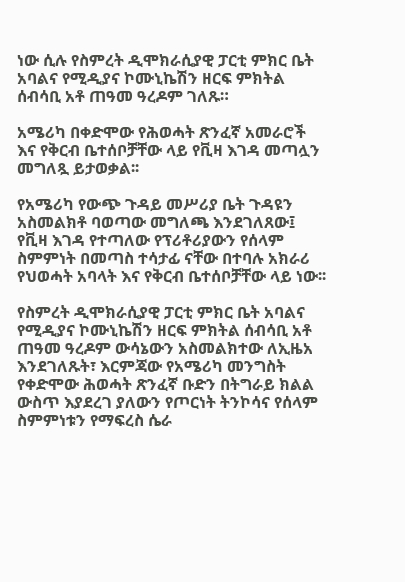ነው ሲሉ የስምረት ዲሞክራሲያዊ ፓርቲ ምክር ቤት አባልና የሚዲያና ኮሙኒኬሽን ዘርፍ ምክትል ሰብሳቢ አቶ ጠዓመ ዓረዶም ገለጹ።

አሜሪካ በቀድሞው የሕወሓት ጽንፈኛ አመራሮች እና የቅርብ ቤተሰቦቻቸው ላይ የቪዛ እገዳ መጣሏን መግለጿ ይታወቃል፡፡

የአሜሪካ የውጭ ጉዳይ መሥሪያ ቤት ጉዳዩን አስመልክቶ ባወጣው መግለጫ እንደገለጸው፤ የቪዛ እገዳ የተጣለው የፕሪቶሪያውን የሰላም ስምምነት በመጣስ ተሳታፊ ናቸው በተባሉ አክራሪ የህወሓት አባላት እና የቅርብ ቤተሰቦቻቸው ላይ ነው፡፡

የስምረት ዲሞክራሲያዊ ፓርቲ ምክር ቤት አባልና የሚዲያና ኮሙኒኬሽን ዘርፍ ምክትል ሰብሳቢ አቶ ጠዓመ ዓረዶም ውሳኔውን አስመልክተው ለኢዜአ እንደገለጹት፣ እርምጃው የአሜሪካ መንግስት የቀድሞው ሕወሓት ጽንፈኛ ቡድን በትግራይ ክልል ውስጥ እያደረገ ያለውን የጦርነት ትንኮሳና የሰላም ስምምነቱን የማፍረስ ሴራ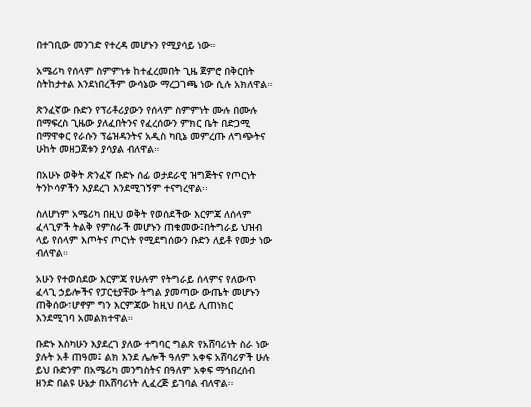በተገቢው መንገድ የተረዳ መሆኑን የሚያሳይ ነው።

አሜሪካ የሰላም ስምምነቱ ከተፈረመበት ጊዜ ጀምሮ በቅርበት ስትከታተል እንደነበረችም ውሳኔው ማረጋገጫ ነው ሲሉ አክለዋል።

ጽንፈኛው ቡድን የፕሪቶሪያውን የሰላም ስምምነት ሙሉ በሙሉ በማፍረስ ጊዜው ያለፈበትንና የፈረሰውን ምክር ቤት በድጋሚ በማዋቀር የራሱን ፕሬዝዳንትና አዲስ ካቢኔ መምረጡ ለግጭትና ሁከት መዘጋጀቱን ያሳያል ብለዋል።

በአሁኑ ወቅት ጽንፈኛ ቡድኑ ሰፊ ወታደራዊ ዝግጅትና የጦርነት ትንኮሳዎችን እያደረገ እንደሚገኝም ተናግረዋል፡፡

ስለሆነም አሜሪካ በዚህ ወቅት የወሰደችው እርምጃ ለሰላም ፈላጊዎች ትልቅ የምስራች መሆኑን ጠቁመው፤በትግራይ ህዝብ ላይ የሰላም እጦትና ጦርነት የሚደግሰውን ቡድን ለይቶ የመታ ነው ብለዋል።

አሁን የተወሰደው እርምጃ የሁሉም የትግራይ ሰላምና የለውጥ ፈላጊ ኃይሎችና የፓርቲያቸው ትግል ያመጣው ውጤት መሆኑን ጠቅሰው፣ሆኖም ግን እርምጃው ከዚህ በላይ ሊጠነክር እንደሚገባ አመልክተዋል።

ቡድኑ እስካሁን እያደረገ ያለው ተግባር ግልጽ የአሸባሪነት ስራ ነው ያሉት አቶ ጠዓመ፤ ልክ እንደ ሌሎች ዓለም አቀፍ አሸባሪዎች ሁሉ ይህ ቡድንም በአሜሪካ መንግስትና በዓለም አቀፍ ማኅበረሰብ ዘንድ በልዩ ሁኔታ በአሸባሪነት ሊፈረጅ ይገባል ብለዋል፡፡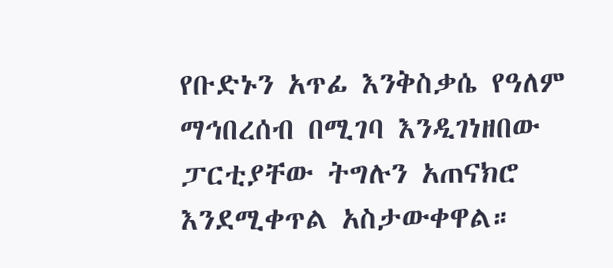የቡድኑን አጥፊ እንቅስቃሴ የዓለም ማኅበረሰብ በሚገባ እንዲገነዘበው ፓርቲያቸው ትግሉን አጠናክሮ እንደሚቀጥል አስታውቀዋል።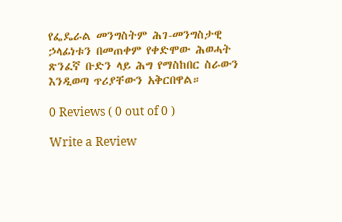የፌዴራል መንግስትም ሕገ-መንግስታዊ ኃላፊነቱን በመጠቀም የቀድሞው ሕወሓት ጽንፈኛ ቡድን ላይ ሕግ የማስከበር ስራውን እንዲወጣ ጥሪያቸውን አቅርበዋል።

0 Reviews ( 0 out of 0 )

Write a Review